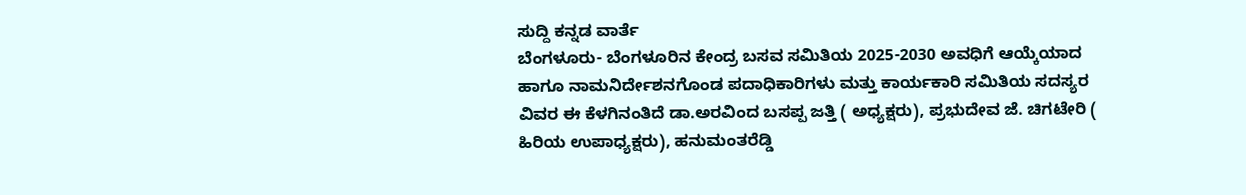ಸುದ್ದಿ ಕನ್ನಡ ವಾರ್ತೆ
ಬೆಂಗಳೂರು- ಬೆಂಗಳೂರಿನ ಕೇಂದ್ರ ಬಸವ ಸಮಿತಿಯ 2025-2030 ಅವಧಿಗೆ ಆಯ್ಕೆಯಾದ ಹಾಗೂ ನಾಮನಿರ್ದೇಶನಗೊಂಡ ಪದಾಧಿಕಾರಿಗಳು ಮತ್ತು ಕಾರ್ಯಕಾರಿ ಸಮಿತಿಯ ಸದಸ್ಯರ ವಿವರ ಈ ಕೆಳಗಿನಂತಿದೆ ಡಾ.ಅರವಿಂದ ಬಸಪ್ಪ ಜತ್ತಿ ( ಅಧ್ಯಕ್ಷರು), ಪ್ರಭುದೇವ ಜೆ. ಚಿಗಟೇರಿ ( ಹಿರಿಯ ಉಪಾಧ್ಯಕ್ಷರು), ಹನುಮಂತರೆಡ್ಡಿ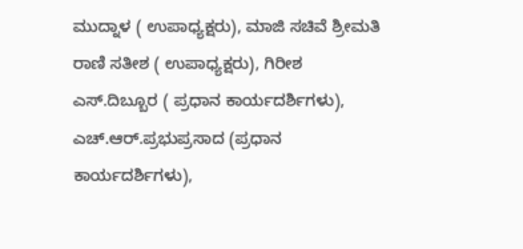ಮುದ್ನಾಳ ( ಉಪಾಧ್ಯಕ್ಷರು), ಮಾಜಿ ಸಚಿವೆ ಶ್ರೀಮತಿ ರಾಣಿ ಸತೀಶ ( ಉಪಾಧ್ಯಕ್ಷರು), ಗಿರೀಶ ಎಸ್.ದಿಬ್ಬೂರ ( ಪ್ರಧಾನ ಕಾರ್ಯದರ್ಶಿಗಳು), ಎಚ್.ಆರ್.ಪ್ರಭುಪ್ರಸಾದ (ಪ್ರಧಾನ ಕಾರ್ಯದರ್ಶಿಗಳು),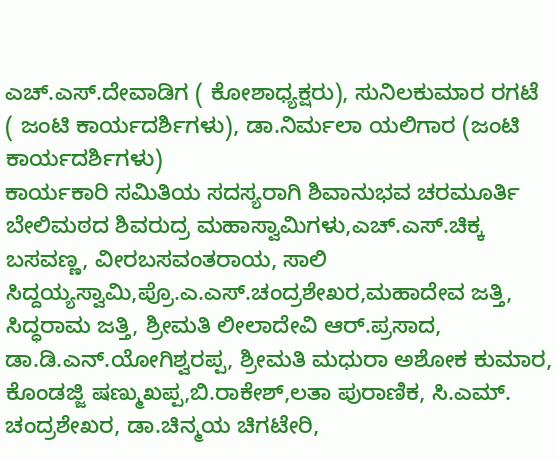ಎಚ್.ಎಸ್.ದೇವಾಡಿಗ ( ಕೋಶಾಧ್ಯಕ್ಷರು), ಸುನಿಲಕುಮಾರ ರಗಟೆ ( ಜಂಟಿ ಕಾರ್ಯದರ್ಶಿಗಳು), ಡಾ.ನಿರ್ಮಲಾ ಯಲಿಗಾರ (ಜಂಟಿ ಕಾರ್ಯದರ್ಶಿಗಳು)
ಕಾರ್ಯಕಾರಿ ಸಮಿತಿಯ ಸದಸ್ಯರಾಗಿ ಶಿವಾನುಭವ ಚರಮೂರ್ತಿ ಬೇಲಿಮಠದ ಶಿವರುದ್ರ ಮಹಾಸ್ವಾಮಿಗಳು,ಎಚ್.ಎಸ್.ಚಿಕ್ಕ ಬಸವಣ್ಣ, ವೀರಬಸವಂತರಾಯ, ಸಾಲಿ ಸಿದ್ದಯ್ಯಸ್ವಾಮಿ,ಪ್ರೊ.ಎ.ಎಸ್.ಚಂದ್ರಶೇಖರ,ಮಹಾದೇವ ಜತ್ತಿ, ಸಿದ್ಧರಾಮ ಜತ್ತಿ, ಶ್ರೀಮತಿ ಲೀಲಾದೇವಿ ಆರ್.ಪ್ರಸಾದ, ಡಾ.ಡಿ.ಎನ್.ಯೋಗಿಶ್ವರಪ್ಪ, ಶ್ರೀಮತಿ ಮಧುರಾ ಅಶೋಕ ಕುಮಾರ, ಕೊಂಡಜ್ಜಿ ಷಣ್ಮುಖಪ್ಪ,ಬಿ.ರಾಕೇಶ್,ಲತಾ ಪುರಾಣಿಕ, ಸಿ.ಎಮ್. ಚಂದ್ರಶೇಖರ, ಡಾ.ಚಿನ್ಮಯ ಚಿಗಟೇರಿ,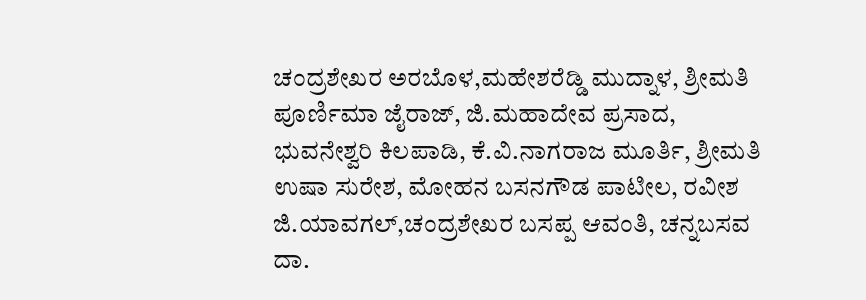ಚಂದ್ರಶೇಖರ ಅರಬೊಳ,ಮಹೇಶರೆಡ್ಡಿ ಮುದ್ನಾಳ, ಶ್ರೀಮತಿ ಪೂರ್ಣಿಮಾ ಜೈರಾಜ್, ಜಿ.ಮಹಾದೇವ ಪ್ರಸಾದ, ಭುವನೇಶ್ವರಿ ಕಿಲಪಾಡಿ, ಕೆ.ವಿ.ನಾಗರಾಜ ಮೂರ್ತಿ, ಶ್ರೀಮತಿ ಉಷಾ ಸುರೇಶ, ಮೋಹನ ಬಸನಗೌಡ ಪಾಟೀಲ, ರವೀಶ ಜಿ.ಯಾವಗಲ್,ಚಂದ್ರಶೇಖರ ಬಸಪ್ಪ ಆವಂತಿ, ಚನ್ನಬಸವ ದಾ.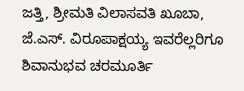ಜತ್ತಿ, ಶ್ರೀಮತಿ ವಿಲಾಸವತಿ ಖೂಬಾ, ಜೆ.ಎಸ್. ವಿರೂಪಾಕ್ಷಯ್ಯ ಇವರೆಲ್ಲರಿಗೂ ಶಿವಾನುಭವ ಚರಮೂರ್ತಿ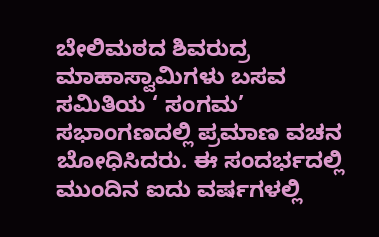ಬೇಲಿಮಠದ ಶಿವರುದ್ರ ಮಾಹಾಸ್ವಾಮಿಗಳು ಬಸವ ಸಮಿತಿಯ ‘ ಸಂಗಮ’ ಸಭಾಂಗಣದಲ್ಲಿ ಪ್ರಮಾಣ ವಚನ ಬೋಧಿಸಿದರು. ಈ ಸಂದರ್ಭದಲ್ಲಿ ಮುಂದಿನ ಐದು ವರ್ಷಗಳಲ್ಲಿ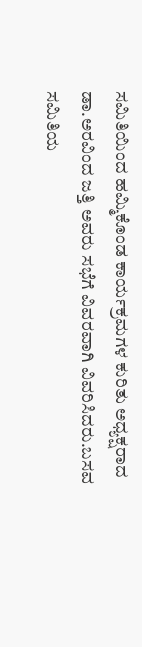ಸಮಿತಿಯಿಂದ ಹಮ್ಮಿಕೊಂಡ ಕಾರ್ಯಕ್ರಮಗಳ ಕುರಿತು ಅಧ್ಯಕ್ಷರಾದ ಡಾ.ಅರವಿಂದ ಜತ್ತಿ ಅವರು ಸಭೆಗೆ ವಿವರವಾಗಿ ವಿವರಿಸಿದರು.ಬಸವ ಸಮಿತಿಯ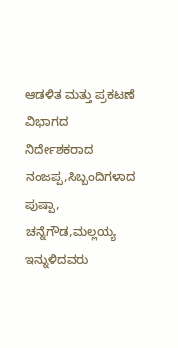ಆಡಳಿತ ಮತ್ತು ಪ್ರಕಟಣೆ ವಿಭಾಗದ ನಿರ್ದೇಶಕರಾದ ನಂಜಪ್ಪ,ಸಿಬ್ಬಂದಿಗಳಾದ ಪುಷ್ಪಾ, ಚನ್ನೆಗೌಡ,ಮಲ್ಲಯ್ಯ ಇನ್ನುಳಿದವರು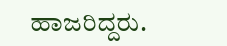ಹಾಜರಿದ್ದರು.